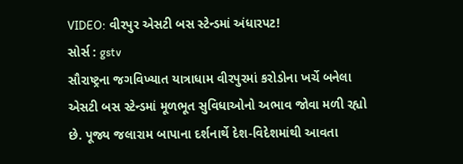VIDEO: વીરપુર એસટી બસ સ્ટેન્ડમાં અંધારપટ!
સોર્સ : gstv
સૌરાષ્ટ્રના જગવિખ્યાત યાત્રાધામ વીરપુરમાં કરોડોના ખર્ચે બનેલા એસટી બસ સ્ટેન્ડમાં મૂળભૂત સુવિધાઓનો અભાવ જોવા મળી રહ્યો છે. પૂજ્ય જલારામ બાપાના દર્શનાર્થે દેશ-વિદેશમાંથી આવતા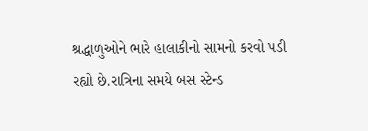શ્રદ્ધાળુઓને ભારે હાલાકીનો સામનો કરવો પડી રહ્યો છે.રાત્રિના સમયે બસ સ્ટેન્ડ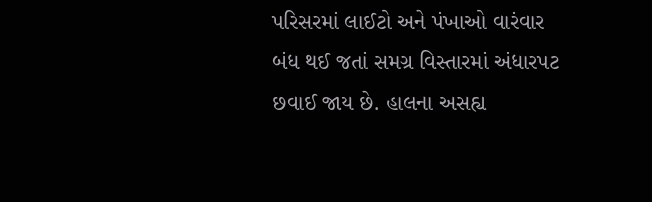પરિસરમાં લાઈટો અને પંખાઓ વારંવાર બંધ થઈ જતાં સમગ્ર વિસ્તારમાં અંધારપટ છવાઈ જાય છે. હાલના અસહ્ય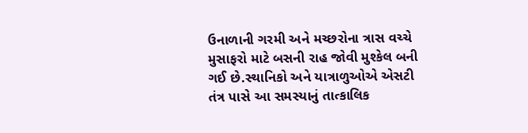ઉનાળાની ગરમી અને મચ્છરોના ત્રાસ વચ્ચે મુસાફરો માટે બસની રાહ જોવી મુશ્કેલ બની ગઈ છે.સ્થાનિકો અને યાત્રાળુઓએ એસટી તંત્ર પાસે આ સમસ્યાનું તાત્કાલિક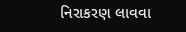નિરાકરણ લાવવા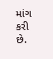માંગ કરી છે.